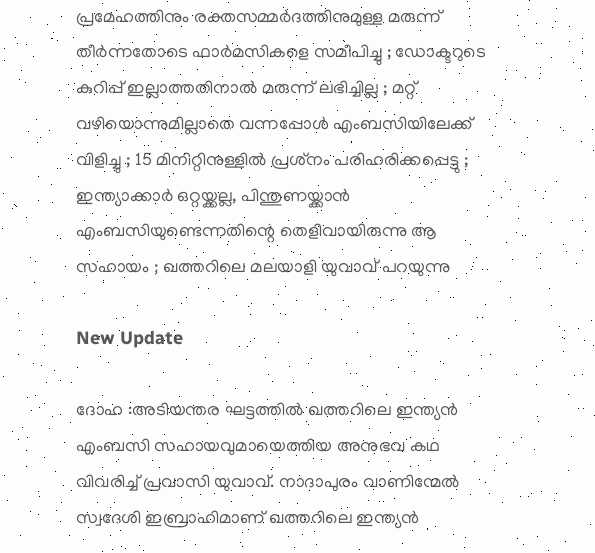പ്രമേഹത്തിനും രക്തസമ്മര്‍ദത്തിനുമുള്ള മരുന്ന് തീര്‍ന്നതോടെ ഫാര്‍മസികളെ സമീപിച്ചു ; ഡോക്ടറുടെ കുറിപ്പ് ഇല്ലാത്തതിനാല്‍ മരുന്ന് ലഭിച്ചില്ല ; മറ്റ് വഴിയൊന്നുമില്ലാതെ വന്നപ്പോള്‍ എംബസിയിലേക്ക് വിളിച്ചു ; 15 മിനിറ്റിനുള്ളില്‍ പ്രശ്‌നം പരിഹരിക്കപ്പെട്ടു ; ഇന്ത്യാക്കാര്‍ ഒറ്റയ്ക്കല്ല, പിന്തുണയ്ക്കാന്‍ എംബസിയുണ്ടെന്നതിന്റെ തെളിവായിരുന്നു ആ സഹായം ; ഖത്തറിലെ മലയാളി യുവാവ് പറയുന്നു

New Update

ദോഹ :അടിയന്തര ഘട്ടത്തില്‍ ഖത്തറിലെ ഇന്ത്യന്‍ എംബസി സഹായവുമായെത്തിയ അനുഭവ കഥ വിവരിച്ച് പ്രവാസി യുവാവ്. നാദാപുരം വാണിന്മേല്‍ സ്വദേശി ഇബ്രാഹിമാണ് ഖത്തറിലെ ഇന്ത്യന്‍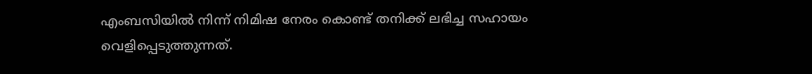എംബസിയില്‍ നിന്ന് നിമിഷ നേരം കൊണ്ട് തനിക്ക് ലഭിച്ച സഹായം വെളിപ്പെടുത്തുന്നത്.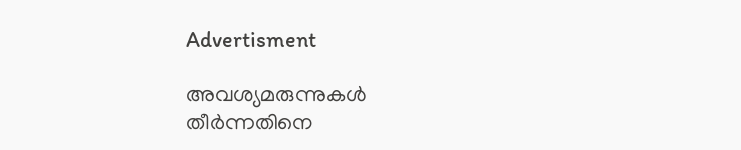Advertisment

അവശ്യമരുന്നുകള്‍ തീര്‍ന്നതിനെ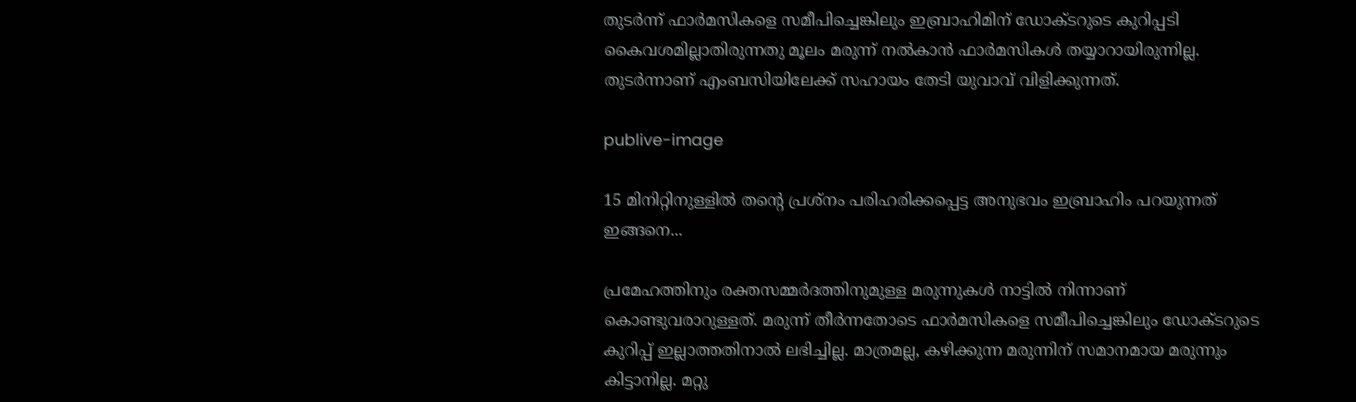തുടര്‍ന്ന് ഫാര്‍മസികളെ സമീപിച്ചെങ്കിലും ഇബ്രാഹിമിന് ഡോക്ടറുടെ കുറിപ്പടി കൈവശമില്ലാതിരുന്നതു മൂലം മരുന്ന് നല്‍കാന്‍ ഫാര്‍മസികള്‍ തയ്യാറായിരുന്നില്ല. തുടര്‍ന്നാണ് എംബസിയിലേക്ക് സഹായം തേടി യുവാവ് വിളിക്കുന്നത്.

publive-image

15 മിനിറ്റിനുള്ളില്‍ തന്റെ പ്രശ്‌നം പരിഹരിക്കപ്പെട്ട അനുഭവം ഇബ്രാഹിം പറയുന്നത് ഇങ്ങനെ...

പ്രമേഹത്തിനും രക്തസമ്മർദത്തിനുമുള്ള മരുന്നുകൾ നാട്ടിൽ നിന്നാണ് കൊണ്ടുവരാറുള്ളത്. മരുന്ന് തീർന്നതോടെ ഫാർമസികളെ സമീപിച്ചെങ്കിലും ഡോക്ടറുടെ കുറിപ്പ് ഇല്ലാത്തതിനാൽ ലഭിച്ചില്ല. മാത്രമല്ല, കഴിക്കുന്ന മരുന്നിന് സമാനമായ മരുന്നും കിട്ടാനില്ല. മറ്റു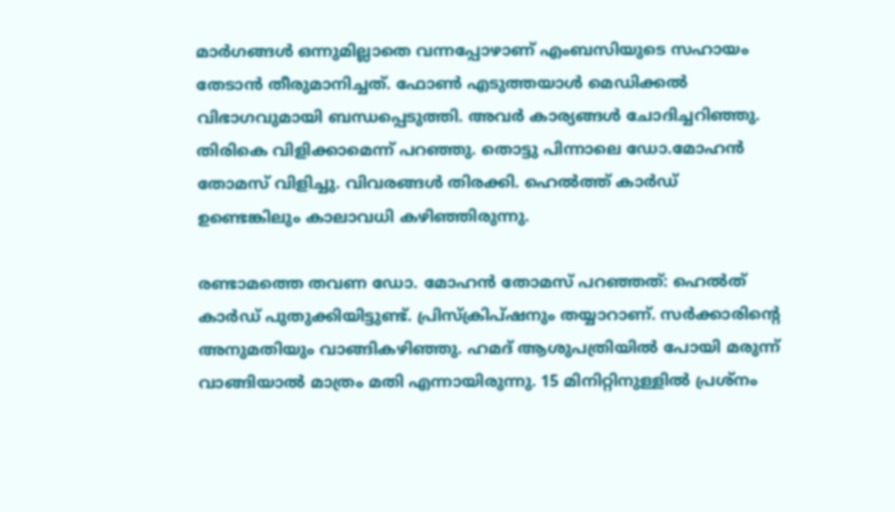മാർഗങ്ങൾ ഒന്നുമില്ലാതെ വന്നപ്പോഴാണ് എംബസിയുടെ സഹായം തേടാൻ തീരുമാനിച്ചത്. ഫോൺ എടുത്തയാൾ മെഡിക്കൽ വിഭാഗവുമായി ബന്ധപ്പെടുത്തി. അവർ കാര്യങ്ങൾ ചോദിച്ചറിഞ്ഞു. തിരികെ വിളിക്കാമെന്ന് പറഞ്ഞു. തൊട്ടു പിന്നാലെ ഡോ.മോഹൻ തോമസ് വിളിച്ചു. വിവരങ്ങൾ തിരക്കി. ഹെൽത്ത് കാർഡ് ഉണ്ടെങ്കിലും കാലാവധി കഴിഞ്ഞിരുന്നു.

രണ്ടാമത്തെ തവണ ഡോ. മോഹൻ തോമസ് പറഞ്ഞത്: ഹെൽത് കാർഡ് പുതുക്കിയിട്ടുണ്ട്. പ്രിസ്‌ക്രിപ്ഷനും തയ്യാറാണ്. സർക്കാരിന്റെ അനുമതിയും വാങ്ങികഴിഞ്ഞു. ഹമദ് ആശുപത്രിയിൽ പോയി മരുന്ന് വാങ്ങിയാൽ മാത്രം മതി എന്നായിരുന്നു. 15 മിനിറ്റിനുള്ളിൽ പ്രശ്‌നം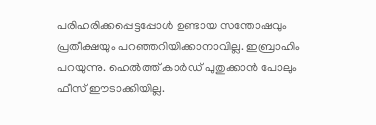പരിഹരിക്കപ്പെട്ടപ്പോൾ ഉണ്ടായ സന്തോഷവും പ്രതീക്ഷയും പറഞ്ഞറിയിക്കാനാവില്ല. ഇബ്രാഹിം പറയുന്നു. ഹെൽത്ത് കാർഡ് പുതുക്കാൻ പോലും ഫീസ് ഈടാക്കിയില്ല.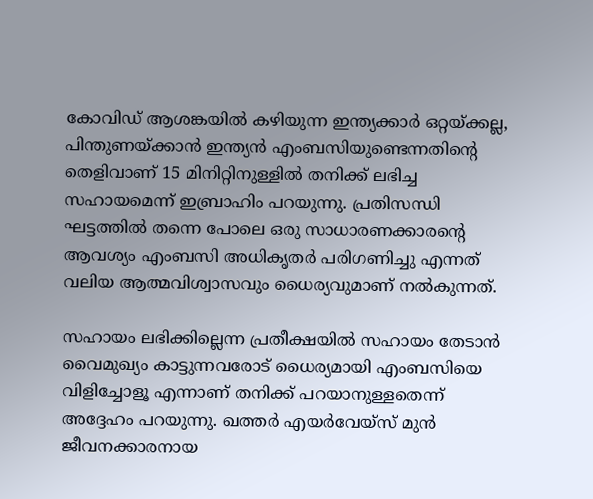കോവിഡ് ആശങ്കയിൽ കഴിയുന്ന ഇന്ത്യക്കാർ ഒറ്റയ്ക്കല്ല, പിന്തുണയ്ക്കാൻ ഇന്ത്യൻ എംബസിയുണ്ടെന്നതിന്റെ തെളിവാണ് 15 മിനിറ്റിനുള്ളിൽ തനിക്ക് ലഭിച്ച സഹായമെന്ന് ഇബ്രാഹിം പറയുന്നു. പ്രതിസന്ധി ഘട്ടത്തിൽ തന്നെ പോലെ ഒരു സാധാരണക്കാരന്റെ ആവശ്യം എംബസി അധികൃതർ പരിഗണിച്ചു എന്നത് വലിയ ആത്മവിശ്വാസവും ധൈര്യവുമാണ് നൽകുന്നത്.

സഹായം ലഭിക്കില്ലെന്ന പ്രതീക്ഷയിൽ സഹായം തേടാൻ വൈമുഖ്യം കാട്ടുന്നവരോട് ധൈര്യമായി എംബസിയെ വിളിച്ചോളൂ എന്നാണ് തനിക്ക് പറയാനുള്ളതെന്ന് അദ്ദേഹം പറയുന്നു. ഖത്തർ എയർവേയ്‌സ് മുൻ ജീവനക്കാരനായ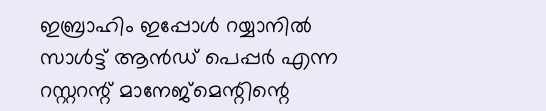ഇബ്രാഹിം ഇപ്പോൾ റയ്യാനിൽ സാൾട്ട് ആൻഡ് പെപ്പർ എന്ന റസ്റ്ററന്റ് മാനേജ്‌മെന്റിന്റെ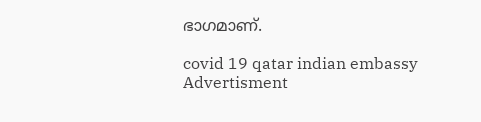ഭാഗമാണ്.

covid 19 qatar indian embassy
Advertisment